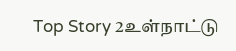Top Story 2உள்நாட்டு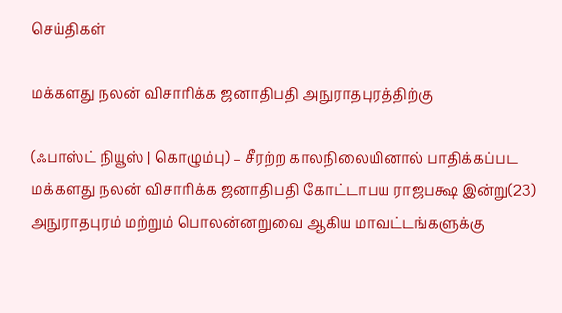செய்திகள்

மக்களது நலன் விசாரிக்க ஜனாதிபதி அநுராதபுரத்திற்கு

(ஃபாஸ்ட் நியூஸ் | கொழும்பு) – சீரற்ற காலநிலையினால் பாதிக்கப்பட மக்களது நலன் விசாரிக்க ஜனாதிபதி கோட்டாபய ராஜபக்ஷ இன்று(23) அநுராதபுரம் மற்றும் பொலன்னறுவை ஆகிய மாவட்டங்களுக்கு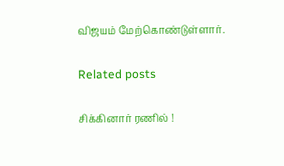விஜயம் மேற்கொண்டுள்ளார்.

Related posts

சிக்கினார் ரணில் !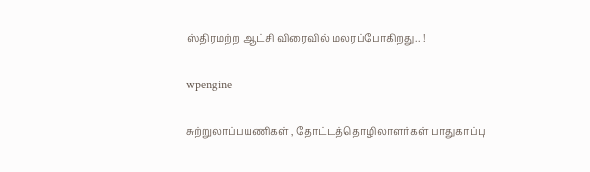ஸ்திரமற்ற ஆட்சி விரைவில் மலரப்போகிறது.. !

wpengine

சுற்றுலாப்பயணிகள் , தோட்டத்தொழிலாளர்கள் பாதுகாப்பு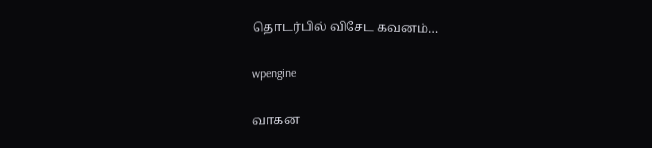தொடர்பில் விசேட கவனம்…

wpengine

வாகன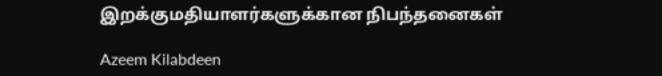இறக்குமதியாளர்களுக்கான நிபந்தனைகள்

Azeem Kilabdeen